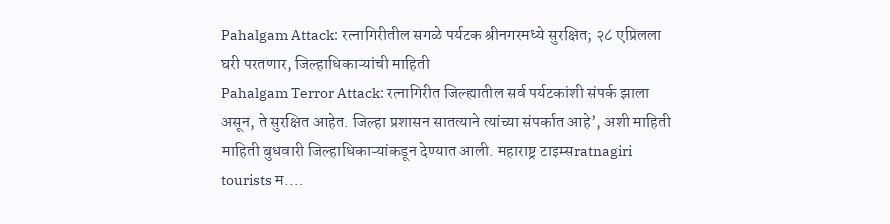Pahalgam Attack: रत्नागिरीतील सगळे पर्यटक श्रीनगरमध्ये सुरक्षित; २८ एप्रिलला घरी परतणार, जिल्हाधिकाऱ्यांची माहिती
Pahalgam Terror Attack: रत्नागिरीत जिल्ह्यातील सर्व पर्यटकांशी संपर्क झाला असून, ते सुरक्षित आहेत. जिल्हा प्रशासन सातत्याने त्यांच्या संपर्कात आहे’, अशी माहिती माहिती बुधवारी जिल्हाधिकाऱ्यांकडून देण्यात आली. महाराष्ट्र टाइम्सratnagiri tourists म.…